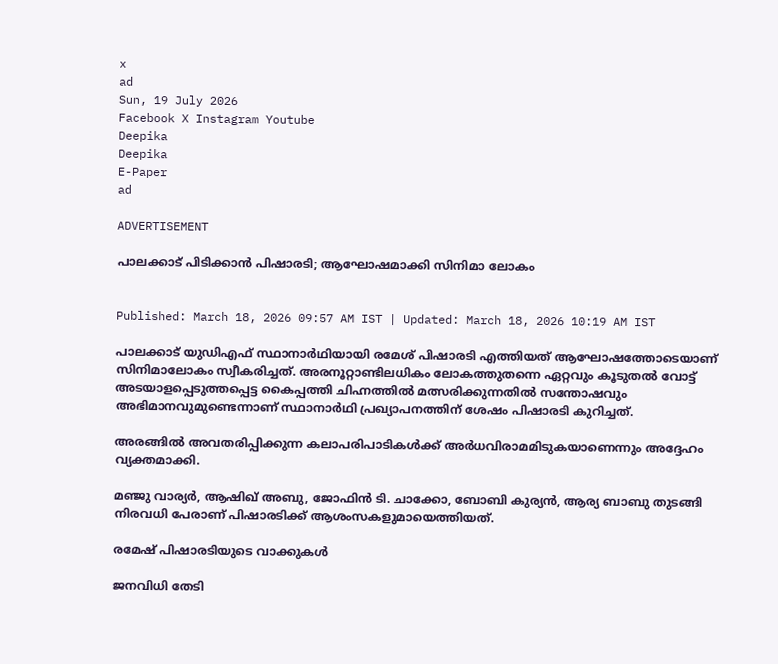x
ad
Sun, 19 July 2026
Facebook X Instagram Youtube
Deepika
Deepika
E-Paper
ad

ADVERTISEMENT

പാലക്കാട് പിടിക്കാൻ പിഷാരടി; ആഘോഷമാക്കി സിനിമാ ലോകം


Published: March 18, 2026 09:57 AM IST | Updated: March 18, 2026 10:19 AM IST

പാലക്കാട് യുഡിഎഫ് സ്ഥാനാർഥിയായി രമേശ് പിഷാരടി എത്തിയത് ആഘോഷത്തോടെയാണ് സിനിമാലോകം സ്വീകരിച്ചത്. അരനൂറ്റാണ്ടിലധികം ലോകത്തുതന്നെ ഏറ്റവും കൂടുതൽ വോട്ട് അടയാളപ്പെടുത്തപ്പെട്ട കൈപ്പത്തി ചിഹ്നത്തിൽ മത്സരിക്കുന്നതിൽ സന്തോഷവും അഭിമാനവുമുണ്ടെന്നാണ് സ്ഥാനാർഥി പ്രഖ്യാപനത്തിന് ശേഷം പിഷാരടി കുറിച്ചത്.

അരങ്ങിൽ അവതരിപ്പിക്കുന്ന കലാപരിപാടികൾക്ക് അർധവിരാമമിടുകയാണെന്നും അദ്ദേഹം വ്യക്തമാക്കി.

മഞ്ജു വാര്യർ, ആഷിഖ് അബു, ജോഫിൻ ടി. ചാക്കോ, ബോബി കുര്യൻ, ആര്യ ബാബു തുടങ്ങി നിരവധി പേരാണ് പിഷാരടിക്ക് ആശംസകളുമായെത്തിയത്.

രമേഷ് പിഷാരടിയുടെ വാക്കുകൾ

ജനവിധി തേടി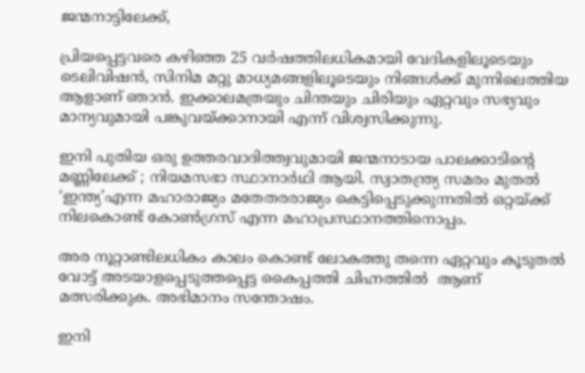ജന്മനാട്ടിലേക്ക്,

പ്രിയപ്പെട്ടവരെ കഴിഞ്ഞ 25 വർഷത്തിലധികമായി വേദികളിലൂടെയും ടെലിവിഷൻ, സിനിമ മറ്റു മാധ്യമങ്ങളിലൂടെയും നിങ്ങൾക്ക് മുന്നിലെത്തിയ ആളാണ് ഞാൻ. ഇക്കാലമത്രയും ചിന്തയും ചിരിയും ഏറ്റവും സഭ്യവും മാന്യവുമായി പങ്കുവയ്ക്കാനായി എന്ന് വിശ്വസിക്കുന്നു.

ഇനി പുതിയ ഒരു ഉത്തരവാദിത്ത്വവുമായി ജന്മനാടായ പാലക്കാടിന്‍റെ മണ്ണിലേക്ക് ; നിയമസഭാ സ്ഥാനാർഥി ആയി. സ്വാതന്ത്ര്യ സമരം മുതൽ ‘ഇന്ത്യ’എന്ന മഹാരാജ്യം മതേതരരാജ്യം കെട്ടിപ്പെടുക്കുന്നതിൽ ഒറ്റയ്ക്ക് നിലകൊണ്ട് കോൺഗ്രസ് എന്ന മഹാപ്രസ്ഥാനത്തിനൊപ്പം.

അര നൂറ്റാണ്ടിലധികം കാലം കൊണ്ട് ലോകത്തു തന്നെ ഏറ്റവും കൂടുതൽ വോട്ട് അടയാളപ്പെടുത്തപ്പെട്ട കൈപ്പത്തി ചിഹ്നത്തിൽ  ആണ് മത്സരിക്കുക. അഭിമാനം സന്തോഷം.

ഇനി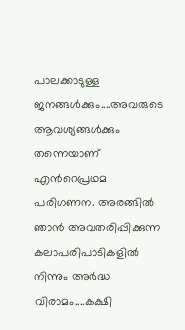പാലക്കാടുള്ള ജനങ്ങൾക്കും....അവരുടെ ആവശ്യങ്ങൾക്കും തന്നെയാണ് എന്‍റെപ്രഥമ പരിഗണന. അരങ്ങിൽ ഞാൻ അവതരിപ്പിക്കുന്ന കലാപരിപാടികളിൽ നിന്നും അർദ്ധ വിരാമം....കക്ഷി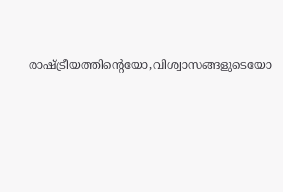രാഷ്ട്രീയത്തിന്‍റെയോ,വിശ്വാസങ്ങളുടെയോ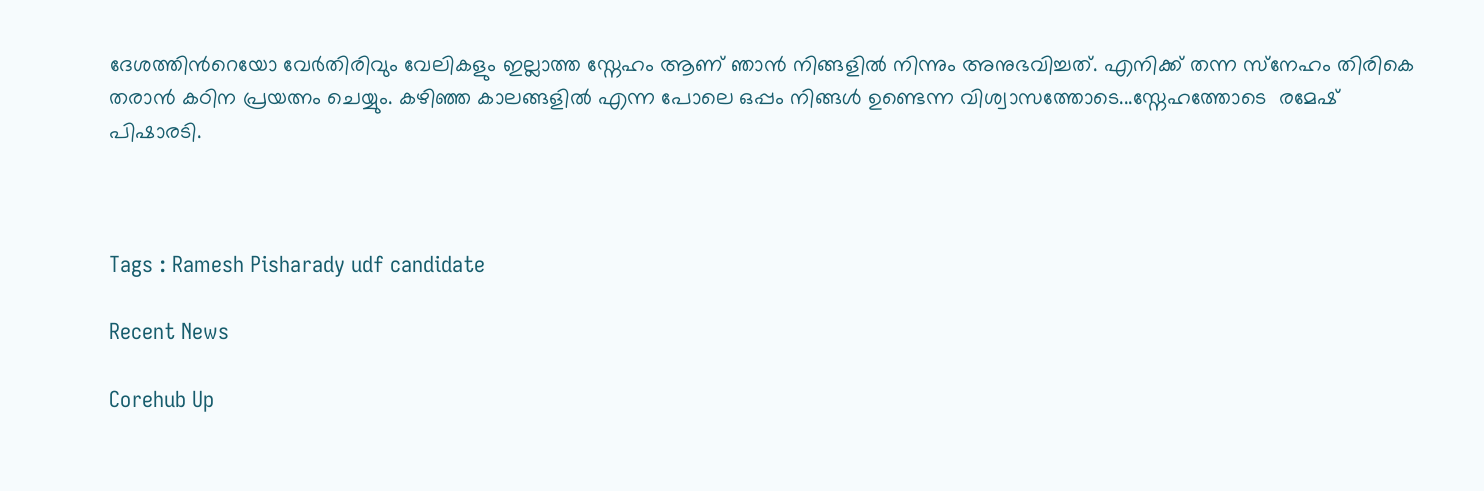ദേശത്തിന്‍റെയോ വേർതിരിവും വേലികളും ഇല്ലാത്ത സ്നേഹം ആണ് ഞാൻ നിങ്ങളിൽ നിന്നും അനുഭവിച്ചത്. എനിക്ക് തന്ന സ്‌നേഹം തിരികെ തരാൻ കഠിന പ്രയത്നം ചെയ്യും. കഴിഞ്ഞ കാലങ്ങളിൽ എന്ന പോലെ ഒപ്പം നിങ്ങൾ ഉണ്ടെന്ന വിശ്വാസത്തോടെ...സ്നേഹത്തോടെ  രമേഷ് പിഷാരടി.



Tags : Ramesh Pisharady udf candidate

Recent News

Corehub Up